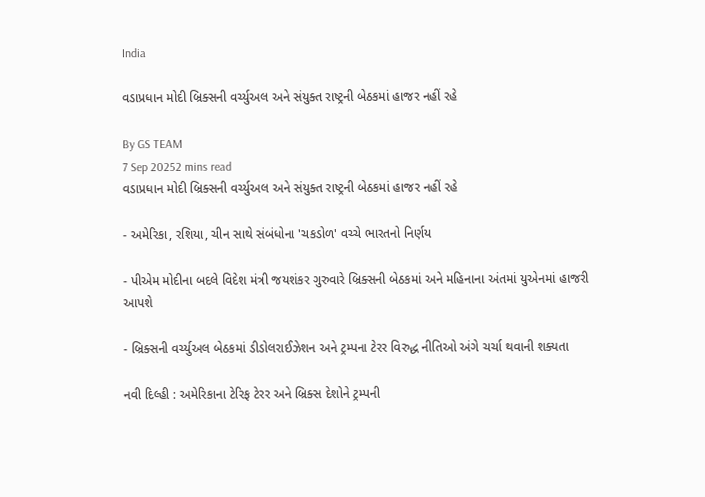India

વડાપ્રધાન મોદી બ્રિક્સની વર્ચ્યુઅલ અને સંયુક્ત રાષ્ટ્રની બેઠકમાં હાજર નહીં રહે

By GS TEAM
7 Sep 20252 mins read
વડાપ્રધાન મોદી બ્રિક્સની વર્ચ્યુઅલ અને સંયુક્ત રાષ્ટ્રની બેઠકમાં હાજર નહીં રહે

- અમેરિકા, રશિયા, ચીન સાથે સંબંધોના 'ચકડોળ' વચ્ચે ભારતનો નિર્ણય

- પીએમ મોદીના બદલે વિદેશ મંત્રી જયશંકર ગુરુવારે બ્રિક્સની બેઠકમાં અને મહિનાના અંતમાં યુએનમાં હાજરી આપશે

- બ્રિક્સની વર્ચ્યુઅલ બેઠકમાં ડીડોલરાઈઝેશન અને ટ્રમ્પના ટેરર વિરુદ્ધ નીતિઓ અંગે ચર્ચા થવાની શક્યતા

નવી દિલ્હી : અમેરિકાના ટેરિફ ટેરર અને બ્રિક્સ દેશોને ટ્રમ્પની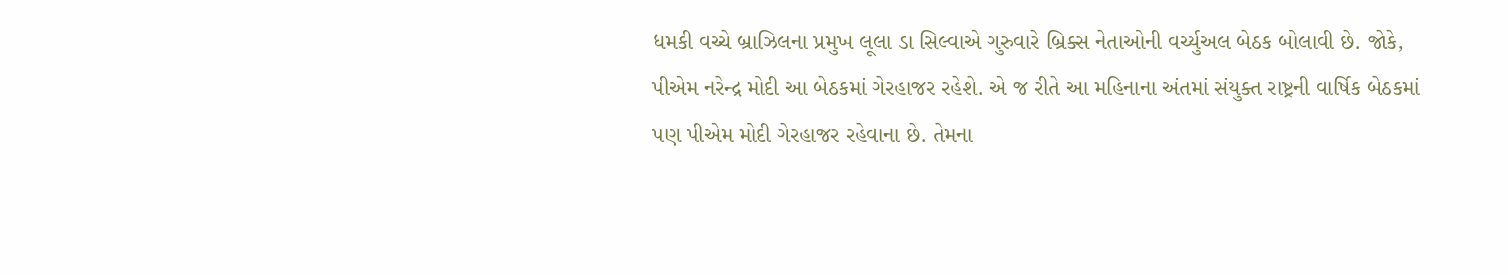ધમકી વચ્ચે બ્રાઝિલના પ્રમુખ લૂલા ડા સિલ્વાએ ગુરુવારે બ્રિક્સ નેતાઓની વર્ચ્યુઅલ બેઠક બોલાવી છે. જોકે, પીએમ નરેન્દ્ર મોદી આ બેઠકમાં ગેરહાજર રહેશે. એ જ રીતે આ મહિનાના અંતમાં સંયુક્ત રાષ્ટ્રની વાર્ષિક બેઠકમાં પણ પીએમ મોદી ગેરહાજર રહેવાના છે. તેમના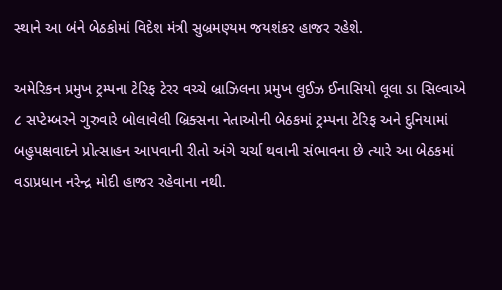સ્થાને આ બંને બેઠકોમાં વિદેશ મંત્રી સુબ્રમણ્યમ જયશંકર હાજર રહેશે.

અમેરિકન પ્રમુખ ટ્રમ્પના ટેરિફ ટેરર વચ્ચે બ્રાઝિલના પ્રમુખ લુઈઝ ઈનાસિયો લૂલા ડા સિલ્વાએ ૮ સપ્ટેમ્બરને ગુરુવારે બોલાવેલી બ્રિક્સના નેતાઓની બેઠકમાં ટ્રમ્પના ટેરિફ અને દુનિયામાં બહુપક્ષવાદને પ્રોત્સાહન આપવાની રીતો અંગે ચર્ચા થવાની સંભાવના છે ત્યારે આ બેઠકમાં વડાપ્રધાન નરેન્દ્ર મોદી હાજર રહેવાના નથી.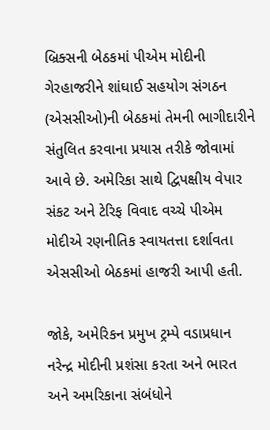બ્રિક્સની બેઠકમાં પીએમ મોદીની ગેરહાજરીને શાંઘાઈ સહયોગ સંગઠન (એસસીઓ)ની બેઠકમાં તેમની ભાગીદારીને સંતુલિત કરવાના પ્રયાસ તરીકે જોવામાં આવે છે. અમેરિકા સાથે દ્વિપક્ષીય વેપાર સંકટ અને ટેરિફ વિવાદ વચ્ચે પીએમ મોદીએ રણનીતિક સ્વાયતત્તા દર્શાવતા એસસીઓ બેઠકમાં હાજરી આપી હતી.

જોકે, અમેરિકન પ્રમુખ ટ્રમ્પે વડાપ્રધાન નરેન્દ્ર મોદીની પ્રશંસા કરતા અને ભારત અને અમરિકાના સંબંધોને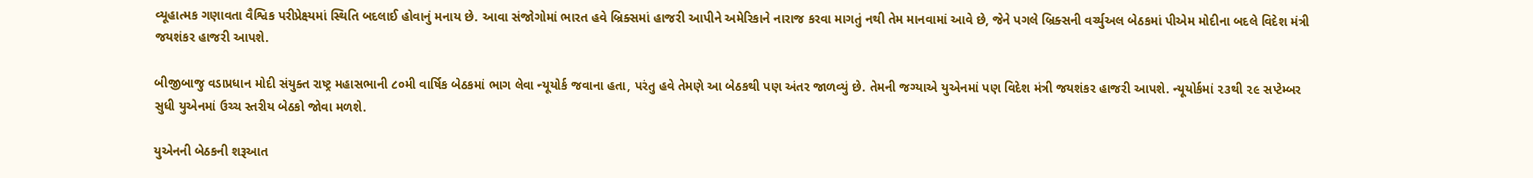વ્યૂહાત્મક ગણાવતા વૈશ્વિક પરીપ્રેક્ષ્યમાં સ્થિતિ બદલાઈ હોવાનું મનાય છે. આવા સંજોગોમાં ભારત હવે બ્રિક્સમાં હાજરી આપીને અમેરિકાને નારાજ કરવા માગતું નથી તેમ માનવામાં આવે છે, જેને પગલે બ્રિક્સની વર્ચ્યુઅલ બેઠકમાં પીએમ મોદીના બદલે વિદેશ મંત્રી જયશંકર હાજરી આપશે.

બીજીબાજુ વડાપ્રધાન મોદી સંયુક્ત રાષ્ટ્ર મહાસભાની ૮૦મી વાર્ષિક બેઠકમાં ભાગ લેવા ન્યૂયોર્ક જવાના હતા, પરંતુ હવે તેમણે આ બેઠકથી પણ અંતર જાળવ્યું છે. તેમની જગ્યાએ યુએનમાં પણ વિદેશ મંત્રી જયશંકર હાજરી આપશે. ન્યૂયોર્કમાં ૨૩થી ૨૯ સપ્ટેમ્બર સુધી યુએનમાં ઉચ્ચ સ્તરીય બેઠકો જોવા મળશે.

યુએનની બેઠકની શરૂઆત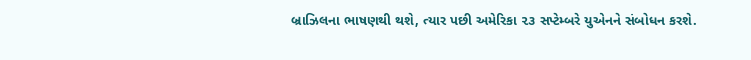બ્રાઝિલના ભાષણથી થશે, ત્યાર પછી અમેરિકા ૨૩ સપ્ટેમ્બરે યુએનને સંબોધન કરશે.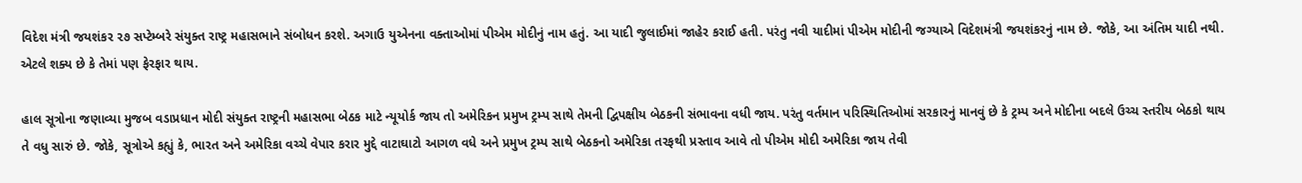વિદેશ મંત્રી જયશંકર ૨૭ સપ્ટેમ્બરે સંયુક્ત રાષ્ટ્ર મહાસભાને સંબોધન કરશે. અગાઉ યુએનના વક્તાઓમાં પીએમ મોદીનું નામ હતું. આ યાદી જુલાઈમાં જાહેર કરાઈ હતી. પરંતુ નવી યાદીમાં પીએમ મોદીની જગ્યાએ વિદેશમંત્રી જયશંકરનું નામ છે. જોકે, આ અંતિમ યાદી નથી. એટલે શક્ય છે કે તેમાં પણ ફેરફાર થાય.

હાલ સૂત્રોના જણાવ્યા મુજબ વડાપ્રધાન મોદી સંયુક્ત રાષ્ટ્રની મહાસભા બેઠક માટે ન્યૂયોર્ક જાય તો અમેરિકન પ્રમુખ ટ્રમ્પ સાથે તેમની દ્વિપક્ષીય બેઠકની સંભાવના વધી જાય. પરંતુ વર્તમાન પરિસ્થિતિઓમાં સરકારનું માનવું છે કે ટ્રમ્પ અને મોદીના બદલે ઉચ્ચ સ્તરીય બેઠકો થાય તે વધુ સારું છે. જોકે, સૂત્રોએ કહ્યું કે, ભારત અને અમેરિકા વચ્ચે વેપાર કરાર મુદ્દે વાટાઘાટો આગળ વધે અને પ્રમુખ ટ્રમ્પ સાથે બેઠકનો અમેરિકા તરફથી પ્રસ્તાવ આવે તો પીએમ મોદી અમેરિકા જાય તેવી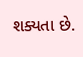શક્યતા છે.